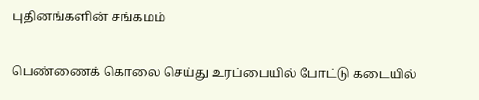புதினங்களின் சங்கமம்

பெண்ணைக் கொலை செய்து உரப்பையில் போட்டு கடையில்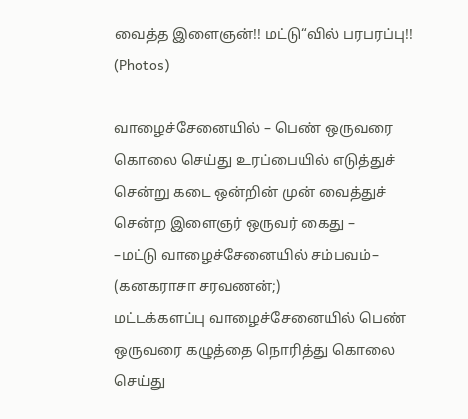வைத்த இளைஞன்!! மட்டு“வில் பரபரப்பு!! (Photos)

வாழைச்சேனையில் – பெண் ஒருவரை கொலை செய்து உரப்பையில் எடுத்துச் சென்று கடை ஒன்றின் முன் வைத்துச் சென்ற இளைஞர் ஒருவர் கைது –
–மட்டு வாழைச்சேனையில் சம்பவம்–
(கனகராசா சரவணன்;)
மட்டக்களப்பு வாழைச்சேனையில் பெண் ஒருவரை கழுத்தை நொரித்து கொலை செய்து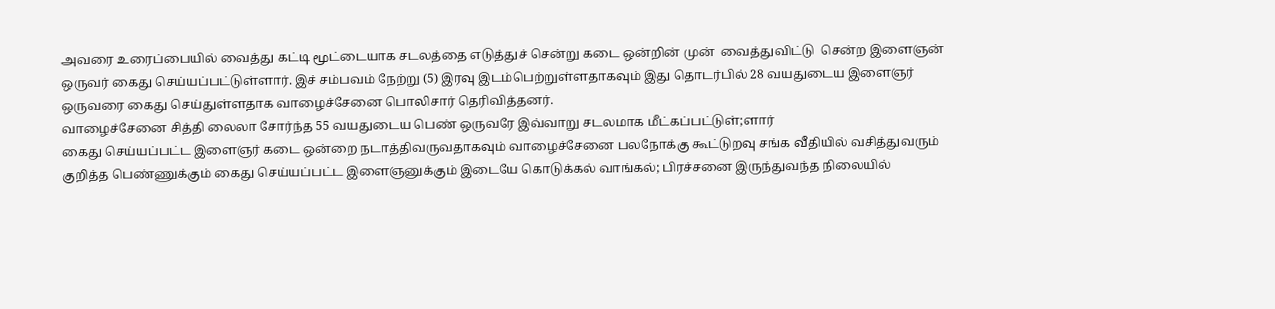அவரை உரைப்பையில் வைத்து கட்டி மூட்டையாக சடலத்தை எடுத்துச் சென்று கடை ஒன்றின் முன்  வைத்துவிட்டு  சென்ற இளைஞன் ஒருவர் கைது செய்யப்பட்டுள்ளார். இச் சம்பவம் நேற்று (5) இரவு இடம்பெற்றுள்ளதாகவும் இது தொடர்பில் 28 வயதுடைய இளைஞர் ஒருவரை கைது செய்துள்ளதாக வாழைச்சேனை பொலிசார் தெரிவித்தனர்.
வாழைச்சேனை சித்தி லைலா சோர்ந்த 55 வயதுடைய பெண் ஒருவரே இவ்வாறு சடலமாக மீட்கப்பட்டுள்;ளார்
கைது செய்யப்பட்ட இளைஞர் கடை ஒன்றை நடாத்திவருவதாகவும் வாழைச்சேனை பலநோக்கு கூட்டுறவு சங்க வீதியில் வசித்துவரும் குறித்த பெண்ணுக்கும் கைது செய்யப்பட்ட இளைஞனுக்கும் இடையே கொடுக்கல் வாங்கல்; பிரச்சனை இருந்துவந்த நிலையில்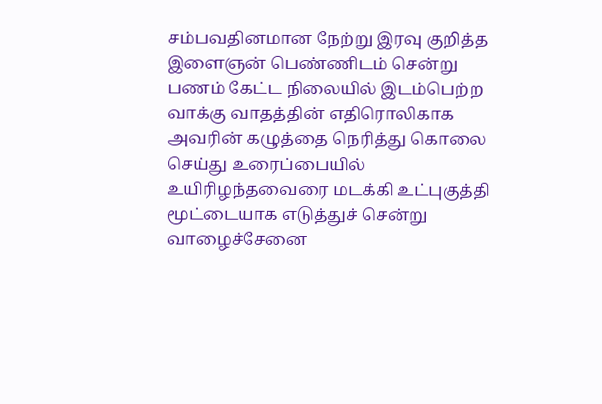சம்பவதினமான நேற்று இரவு குறித்த இளைஞன் பெண்ணிடம் சென்று பணம் கேட்ட நிலையில் இடம்பெற்ற வாக்கு வாதத்தின் எதிரொலிகாக அவரின் கழுத்தை நெரித்து கொலை செய்து உரைப்பையில் உயிரிழந்தவைரை மடக்கி உட்புகுத்தி மூட்டையாக எடுத்துச் சென்று
வாழைச்சேனை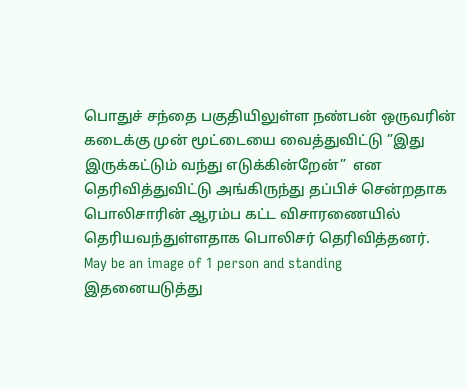பொதுச் சந்தை பகுதியிலுள்ள நண்பன் ஒருவரின் கடைக்கு முன் மூட்டையை வைத்துவிட்டு ”இது இருக்கட்டும் வந்து எடுக்கின்றேன்”  என தெரிவித்துவிட்டு அங்கிருந்து தப்பிச் சென்றதாக பொலிசாரின் ஆரம்ப கட்ட விசாரணையில் தெரியவந்துள்ளதாக பொலிசர் தெரிவித்தனர்.
May be an image of 1 person and standing
இதனையடுத்து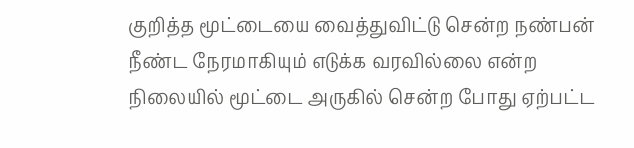குறித்த மூட்டையை வைத்துவிட்டு சென்ற நண்பன் நீண்ட நேரமாகியும் எடுக்க வரவில்லை என்ற நிலையில் மூட்டை அருகில் சென்ற போது ஏற்பட்ட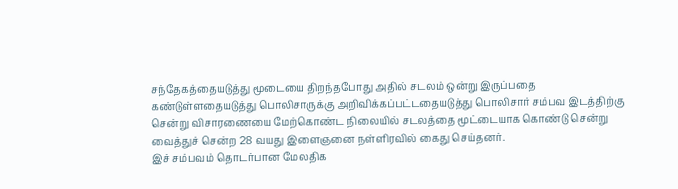சந்தேகத்தையடுத்து மூடையை திறந்தபோது அதில் சடலம் ஒன்று இருப்பதை கண்டுள்ளதையடுத்து பொலிசாருக்கு அறிவிக்கப்பட்டதையடுத்து பொலிசார் சம்பவ இடத்திற்கு சென்று விசாரணையை மேற்கொண்ட நிலையில் சடலத்தை மூட்டையாக கொண்டு சென்று வைத்துச் சென்ற 28 வயது இளைஞனை நள்ளிரவில் கைது செய்தனர்.
இச் சம்பவம் தொடர்பான மேலதிக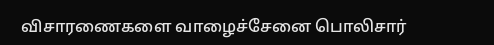விசாரணைகளை வாழைச்சேனை பொலிசார்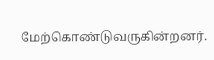மேற்கொண்டுவருகின்றனர்.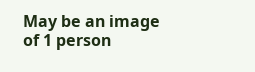May be an image of 1 person